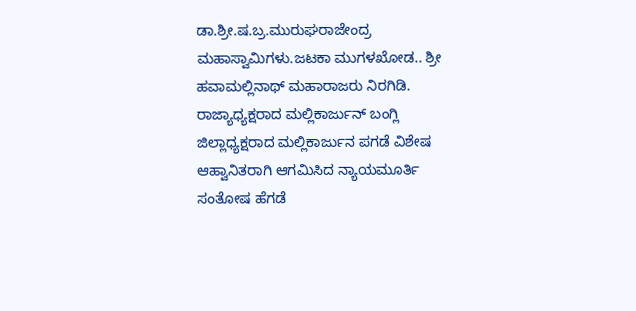ಡಾ.ಶ್ರೀ.ಷ.ಬ್ರ.ಮುರುಘರಾಜೇಂದ್ರ ಮಹಾಸ್ವಾಮಿಗಳು.ಜಟಕಾ ಮುಗಳಖೋಡ.. ಶ್ರೀ ಹವಾಮಲ್ಲಿನಾಥ್ ಮಹಾರಾಜರು ನಿರಗಿಡಿ. ರಾಜ್ಯಾಧ್ಯಕ್ಷರಾದ ಮಲ್ಲಿಕಾರ್ಜುನ್ ಬಂಗ್ಲಿ ಜಿಲ್ಲಾಧ್ಯಕ್ಷರಾದ ಮಲ್ಲಿಕಾರ್ಜುನ ಪಗಡೆ ವಿಶೇಷ ಆಹ್ವಾನಿತರಾಗಿ ಆಗಮಿಸಿದ ನ್ಯಾಯಮೂರ್ತಿ ಸಂತೋಷ ಹೆಗಡೆ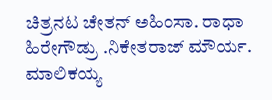ಚಿತ್ರನಟ ಚೇತನ್ ಅಹಿಂಸಾ. ರಾಧಾ ಹಿರೇಗೌಡ್ರು .ನಿಕೇತರಾಜ್ ಮೌರ್ಯ. ಮಾಲಿಕಯ್ಯ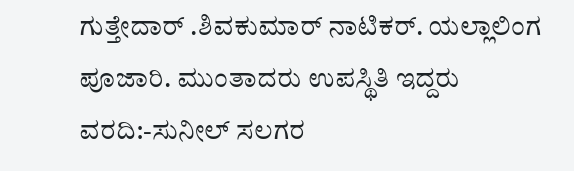ಗುತ್ತೇದಾರ್ .ಶಿವಕುಮಾರ್ ನಾಟಿಕರ್. ಯಲ್ಲಾಲಿಂಗ ಪೂಜಾರಿ. ಮುಂತಾದರು ಉಪಸ್ಥಿತಿ ಇದ್ದರು
ವರದಿ:-ಸುನೀಲ್ ಸಲಗರ